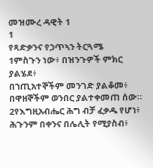መዝሙረ ዳዊት 1
1
የጻድቃንና የኃጥኣን ትርጓሜ
1ምስጉን ነው፥ በዝንጉዎች ምክር ያልሄደ፥
በኀጢአተኞችም መንገድ ያልቆመ፥
በዋዘኞችም ወንበር ያልተቀመጠ ሰው።
2የእግዚአብሔር ሕግ ብቻ ፈቃዱ የሆነ፥
ሕጉንም በቀንና በሌሊት የሚያስብ፥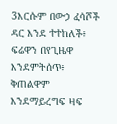3እርሱም በውኃ ፈሳሾች ዳር እንደ ተተከለች፥
ፍሬዋን በየጊዜዋ እንደምትሰጥ፥
ቅጠልዋም እንደማይረግፍ ዛፍ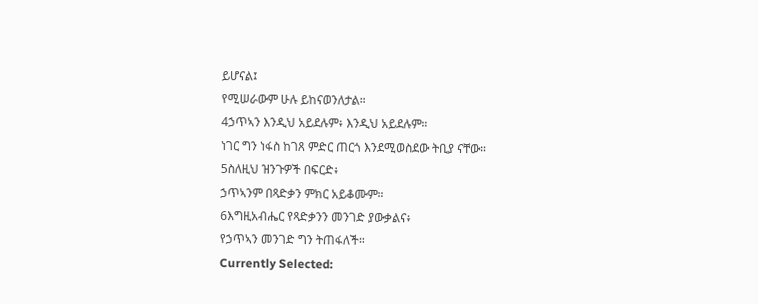ይሆናል፤
የሚሠራውም ሁሉ ይከናወንለታል።
4ኃጥኣን እንዲህ አይደሉም፥ እንዲህ አይደሉም።
ነገር ግን ነፋስ ከገጸ ምድር ጠርጎ እንደሚወስደው ትቢያ ናቸው።
5ስለዚህ ዝንጉዎች በፍርድ፥
ኃጥኣንም በጻድቃን ምክር አይቆሙም።
6እግዚአብሔር የጻድቃንን መንገድ ያውቃልና፥
የኃጥኣን መንገድ ግን ትጠፋለች።
Currently Selected: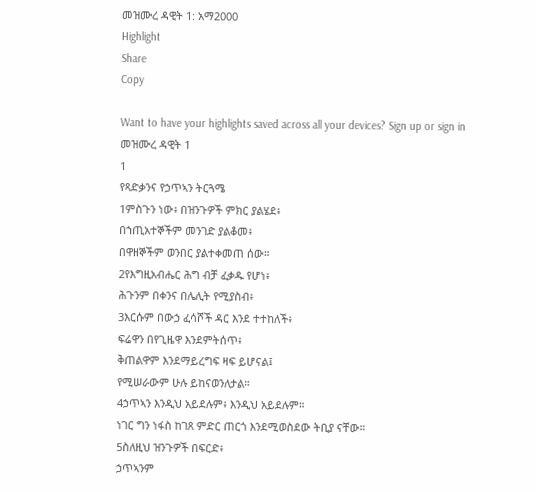መዝሙረ ዳዊት 1: አማ2000
Highlight
Share
Copy

Want to have your highlights saved across all your devices? Sign up or sign in
መዝሙረ ዳዊት 1
1
የጻድቃንና የኃጥኣን ትርጓሜ
1ምስጉን ነው፥ በዝንጉዎች ምክር ያልሄደ፥
በኀጢአተኞችም መንገድ ያልቆመ፥
በዋዘኞችም ወንበር ያልተቀመጠ ሰው።
2የእግዚአብሔር ሕግ ብቻ ፈቃዱ የሆነ፥
ሕጉንም በቀንና በሌሊት የሚያስብ፥
3እርሱም በውኃ ፈሳሾች ዳር እንደ ተተከለች፥
ፍሬዋን በየጊዜዋ እንደምትሰጥ፥
ቅጠልዋም እንደማይረግፍ ዛፍ ይሆናል፤
የሚሠራውም ሁሉ ይከናወንለታል።
4ኃጥኣን እንዲህ አይደሉም፥ እንዲህ አይደሉም።
ነገር ግን ነፋስ ከገጸ ምድር ጠርጎ እንደሚወስደው ትቢያ ናቸው።
5ስለዚህ ዝንጉዎች በፍርድ፥
ኃጥኣንም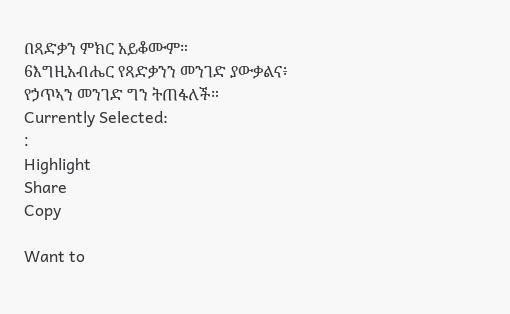በጻድቃን ምክር አይቆሙም።
6እግዚአብሔር የጻድቃንን መንገድ ያውቃልና፥
የኃጥኣን መንገድ ግን ትጠፋለች።
Currently Selected:
:
Highlight
Share
Copy

Want to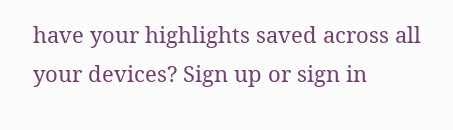have your highlights saved across all your devices? Sign up or sign in